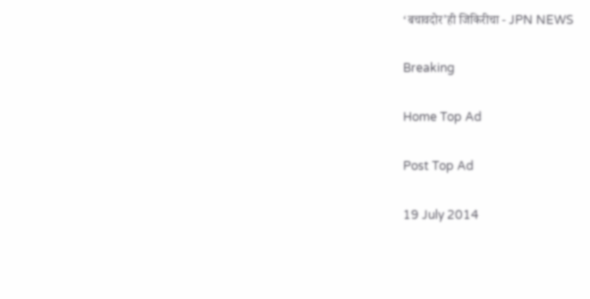‘बचावदोर’ही जिकिरीचा - JPN NEWS

Breaking

Home Top Ad

Post Top Ad

19 July 2014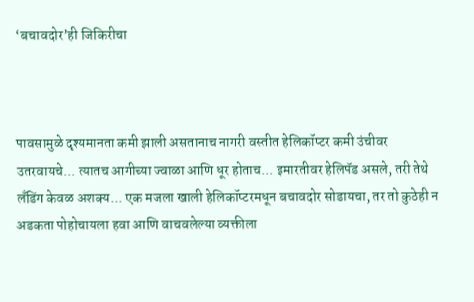‘बचावदोर’ही जिकिरीचा



पावसामुळे दृश्यमानता कमी झाली असतानाच नागरी वस्तीत हेलिकॉप्टर कमी उंचीवर उतरवायचे... त्यातच आगीच्या ज्वाळा आणि धूर होताच... इमारतीवर हेलिपॅड असले, तरी तेथे लँडिंग केवळ अशक्य... एक मजला खाली हेलिकॉप्टरमधून बचावदोर सोडायचा, तर तो कुठेही न अडकता पोहोचायला हवा आणि वाचवलेल्या व्यक्तीला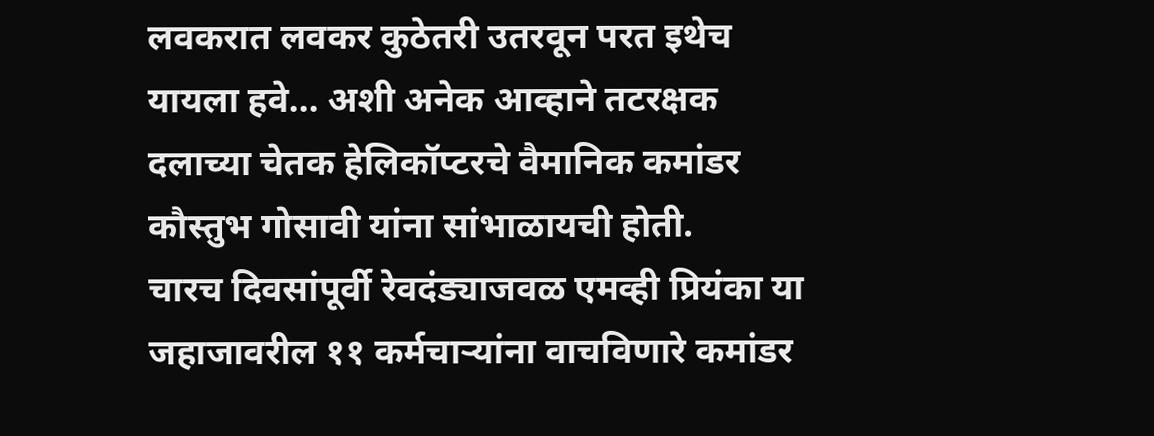लवकरात लवकर कुठेतरी उतरवून परत इथेच यायला हवे... अशी अनेक आव्हाने तटरक्षक दलाच्या चेतक हेलिकॉप्टरचे वैमानिक कमांडर कौस्तुभ गोसावी यांना सांभाळायची होती.
चारच दिवसांपूर्वी रेवदंड्याजवळ एमव्ही प्रियंका या जहाजावरील ११ कर्मचाऱ्यांना वाचविणारे कमांडर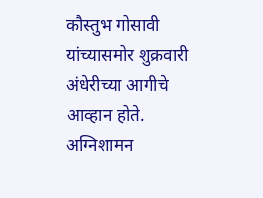कौस्तुभ गोसावी यांच्यासमोर शुक्रवारी अंधेरीच्या आगीचे आव्हान होते. अग्निशामन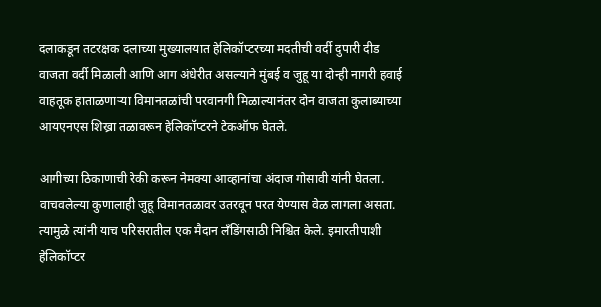दलाकडून तटरक्षक दलाच्या मुख्यालयात हेलिकॉप्टरच्या मदतीची वर्दी दुपारी दीड वाजता वर्दी मिळाली आणि आग अंधेरीत असल्याने मुंबई व जुहू या दोन्ही नागरी हवाई वाहतूक हाताळणाऱ्या विमानतळांची परवानगी मिळाल्यानंतर दोन वाजता कुलाब्याच्या आयएनएस शिख्रा तळावरून हेलिकॉप्टरने टेकऑफ घेतले.

आगीच्या ठिकाणाची रेकी करून नेमक्या आव्हानांचा अंदाज गोसावी यांनी घेतला. वाचवलेल्या कुणालाही जुहू विमानतळावर उतरवून परत येण्यास वेळ लागला असता. त्यामुळे त्यांनी याच परिसरातील एक मैदान लँडिंगसाठी निश्चित केले. इमारतीपाशी हेलिकॉप्टर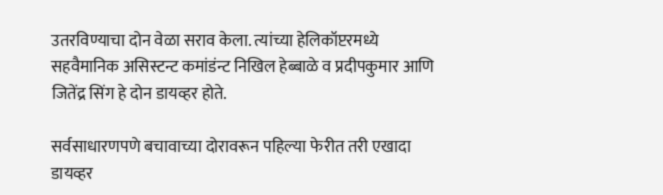उतरविण्याचा दोन वेळा सराव केला. त्यांच्या हेलिकॉप्टरमध्ये सहवैमानिक असिस्टन्ट कमांडंन्ट निखिल हेब्बाळे व प्रदीपकुमार आणि जितेंद्र सिंग हे दोन डायव्हर होते.

सर्वसाधारणपणे बचावाच्या दोरावरून पहिल्या फेरीत तरी एखादा डायव्हर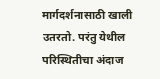मार्गदर्शनासाठी खाली उतरतो. परंतु येथील परिस्थितीचा अंदाज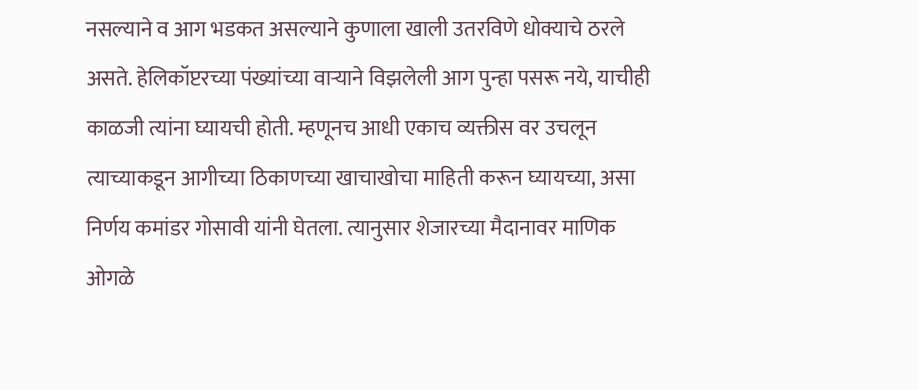नसल्याने व आग भडकत असल्याने कुणाला खाली उतरविणे धोक्याचे ठरले असते. हेलिकॉप्टरच्या पंख्यांच्या वाऱ्याने विझलेली आग पुन्हा पसरू नये, याचीही काळजी त्यांना घ्यायची होती. म्हणूनच आधी एकाच व्यक्तीस वर उचलून त्याच्याकडून आगीच्या ठिकाणच्या खाचाखोचा माहिती करून घ्यायच्या, असा निर्णय कमांडर गोसावी यांनी घेतला. त्यानुसार शेजारच्या मैदानावर माणिक ओगळे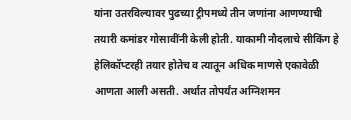यांना उतरविल्यावर पुढच्या ट्रीपमध्ये तीन जणांना आणण्याची तयारी कमांडर गोसावींनी केली होती. याकामी नौदलाचे सीकिंग हे हेलिकॉप्टरही तयार होतेच व त्यातून अधिक माणसे एकावेळी आणता आली असती. अर्थात तोपर्यंत अग्निशमन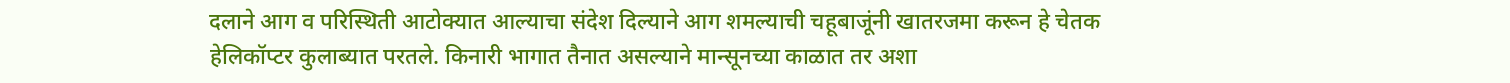दलाने आग व परिस्थिती आटोक्यात आल्याचा संदेश दिल्याने आग शमल्याची चहूबाजूंनी खातरजमा करून हे चेतक हेलिकॉप्टर कुलाब्यात परतले. किनारी भागात तैनात असल्याने मान्सूनच्या काळात तर अशा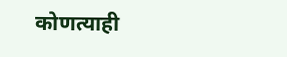कोणत्याही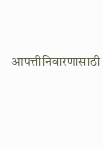आपत्तीनिवारणासाठी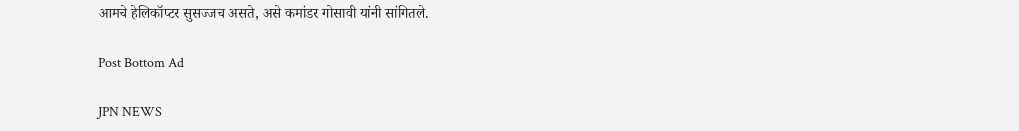आमचे हेलिकॉप्टर सुसज्जच असते, असे कमांडर गोसावी यांनी सांगितले.

Post Bottom Ad

JPN NEWS